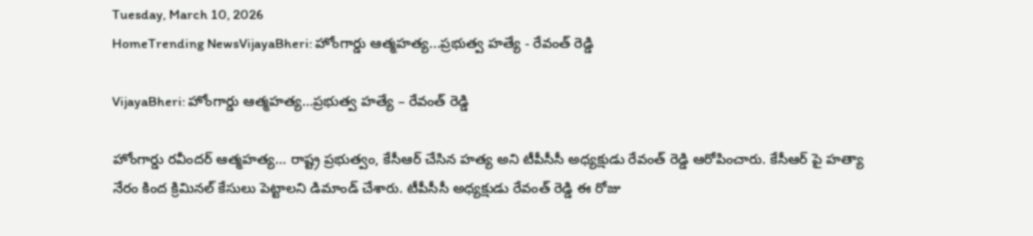Tuesday, March 10, 2026
HomeTrending NewsVijayaBheri: హోంగార్డు ఆత్మహత్య...ప్రభుత్వ హత్యే - రేవంత్ రెడ్డి

VijayaBheri: హోంగార్డు ఆత్మహత్య…ప్రభుత్వ హత్యే – రేవంత్ రెడ్డి

హోంగార్డు రవీందర్ ఆత్మహత్య… రాష్ట్ర ప్రభుత్వం, కేసీఆర్ చేసిన హత్య అని టీపీసీసీ అధ్యక్షుడు రేవంత్ రెడ్డి ఆరోపించారు. కేసీఆర్ పై హత్యా నేరం కింద క్రిమినల్ కేసులు పెట్టాలని డిమాండ్ చేశారు. టీపీసీసీ అధ్యక్షుడు రేవంత్ రెడ్డి ఈ రోజు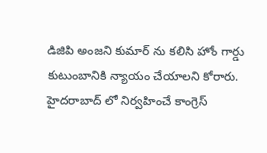డిజిపి అంజని కుమార్ ను కలిసి హోం గార్డు కుటుంబానికి న్యాయం చేయాలని కోరారు. హైదరాబాద్ లో నిర్వహించే కాంగ్రెస్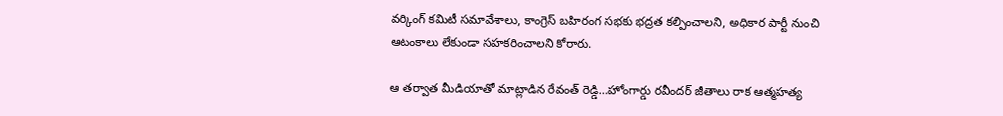వర్కింగ్ కమిటీ సమావేశాలు, కాంగ్రెస్ బహిరంగ సభకు భద్రత కల్పించాలని, అధికార పార్టీ నుంచి ఆటంకాలు లేకుండా సహకరించాలని కోరారు.

ఆ తర్వాత మీడియాతో మాట్లాడిన రేవంత్ రెడ్డి…హోంగార్డు రవీందర్ జీతాలు రాక ఆత్మహత్య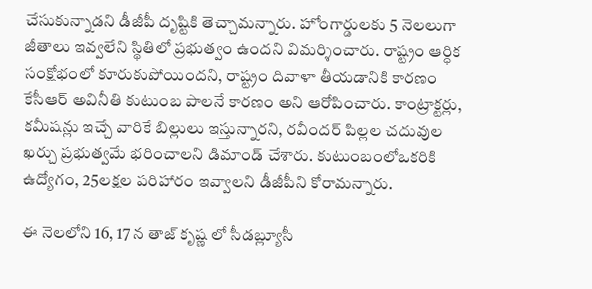చేసుకున్నాడని డీజీపీ దృష్టికి తెచ్చామన్నారు. హోంగార్డులకు 5 నెలలుగా జీతాలు ఇవ్వలేని స్థితిలో ప్రభుత్వం ఉందని విమర్శించారు. రాష్ట్రం ఆర్ధిక సంక్షోభంలో కూరుకుపోయిందని, రాష్ట్రం దివాళా తీయడానికి కారణం కేసీఆర్ అవినీతి కుటుంబ పాలనే కారణం అని ఆరోపించారు. కాంట్రాక్టర్లు, కమీషన్లు ఇచ్చే వారికే బిల్లులు ఇస్తున్నారని, రవీందర్ పిల్లల చదువుల ఖర్చు ప్రభుత్వమే భరించాలని డిమాండ్ చేశారు. కుటుంబంలోఒకరికి ఉద్యోగం, 25లక్షల పరిహారం ఇవ్వాలని డీజీపీని కోరామన్నారు.

ఈ నెలలోని 16, 17 న తాజ్ కృష్ణ లో సీడబ్ల్యూసీ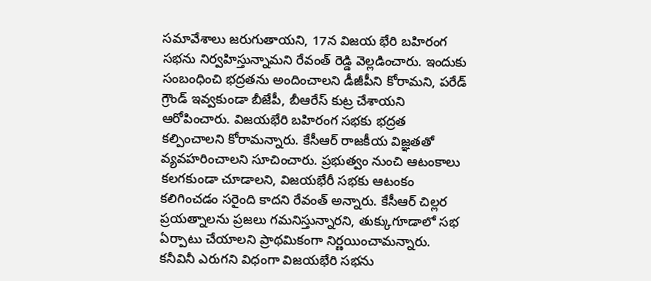సమావేశాలు జరుగుతాయని, 17న విజయ భేరి బహిరంగ సభను నిర్వహిస్తున్నామని రేవంత్ రెడ్డి వెల్లడించారు. ఇందుకు సంబంధించి భద్రతను అందించాలని డీజీపీని కోరామని, పరేడ్ గ్రౌండ్ ఇవ్వకుండా బీజేపీ, బీఆరేస్ కుట్ర చేశాయని ఆరోపించారు. విజయభేరి బహిరంగ సభకు భద్రత కల్పించాలని కోరామన్నారు. కేసీఆర్ రాజకీయ విజ్ఞతతో వ్యవహరించాలని సూచించారు. ప్రభుత్వం నుంచి ఆటంకాలు కలగకుండా చూడాలని, విజయభేరీ సభకు ఆటంకం కలిగించడం సరైంది కాదని రేవంత్ అన్నారు. కేసీఆర్ చిల్లర ప్రయత్నాలను ప్రజలు గమనిస్తున్నారని, తుక్కుగూడాలో సభ ఏర్పాటు చేయాలని ప్రాథమికంగా నిర్ణయించామన్నారు. కనీవినీ ఎరుగని విధంగా విజయభేరి సభను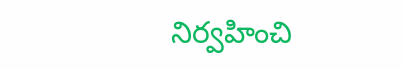నిర్వహించి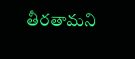తీరతామని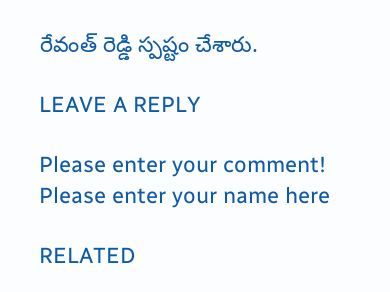రేవంత్ రెడ్డి స్పష్టం చేశారు.

LEAVE A REPLY

Please enter your comment!
Please enter your name here

RELATED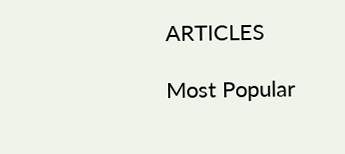ARTICLES

Most Popular